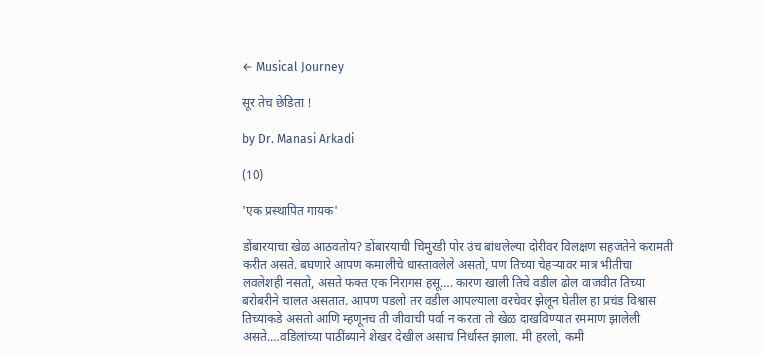← Musical Journey

सूर तेच छेडिता !

by Dr. Manasi Arkadi

(10)

'एक प्रस्थापित गायक'

डोंबारयाचा खेळ आठवतोय? डोंबारयाची चिमुरडी पोर उंच बांधलेल्या दोरीवर विलक्षण सहजतेने करामती करीत असते. बघणारे आपण कमालीचे धास्तावलेले असतो, पण तिच्या चेहऱ्यावर मात्र भीतीचा लवलेशही नसतो, असते फक्त एक निरागस हसू…. कारण खाली तिचे वडील ढोल वाजवीत तिच्या बरोबरीने चालत असतात. आपण पडलो तर वडील आपल्याला वरचेवर झेलून घेतील हा प्रचंड विश्वास तिच्याकडे असतो आणि म्हणूनच ती जीवाची पर्वा न करता तो खेळ दाखविण्यात रममाण झालेली असते.…वडिलांच्या पाठींब्याने शेखर देखील असाच निर्धास्त झाला. मी हरलो, कमी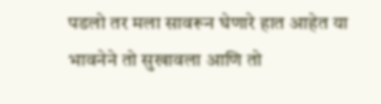पडलो तर मला सावरून घेणारे हात आहेत या भावनेने तो सुखावला आणि तो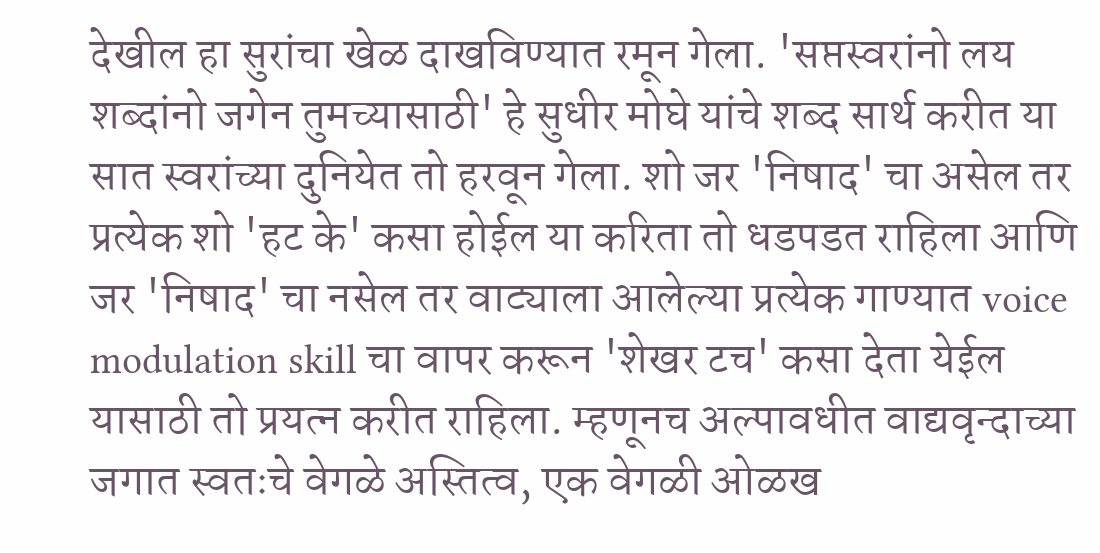देखील हा सुरांचा खेळ दाखविण्यात रमून गेला. 'सप्तस्वरांनो लय शब्दांनो जगेन तुमच्यासाठी' हे सुधीर मोघे यांचे शब्द सार्थ करीत या सात स्वरांच्या दुनियेत तो हरवून गेला. शो जर 'निषाद' चा असेल तर प्रत्येक शो 'हट के' कसा होईल या करिता तो धडपडत राहिला आणि जर 'निषाद' चा नसेल तर वाट्याला आलेल्या प्रत्येक गाण्यात voice modulation skill चा वापर करून 'शेखर टच' कसा देता येईल यासाठी तो प्रयत्न करीत राहिला. म्हणूनच अल्पावधीत वाद्यवृन्दाच्या जगात स्वतःचे वेगळे अस्तित्व, एक वेगळी ओळख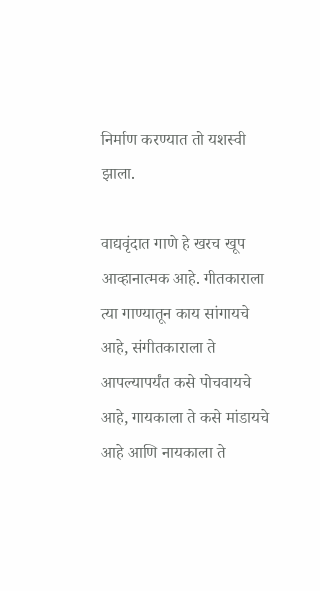निर्माण करण्यात तो यशस्वी झाला.

वाद्यवृंदात गाणे हे खरच खूप आव्हानात्मक आहे. गीतकाराला त्या गाण्यातून काय सांगायचे आहे, संगीतकाराला ते आपल्यापर्यंत कसे पोचवायचे आहे, गायकाला ते कसे मांडायचे आहे आणि नायकाला ते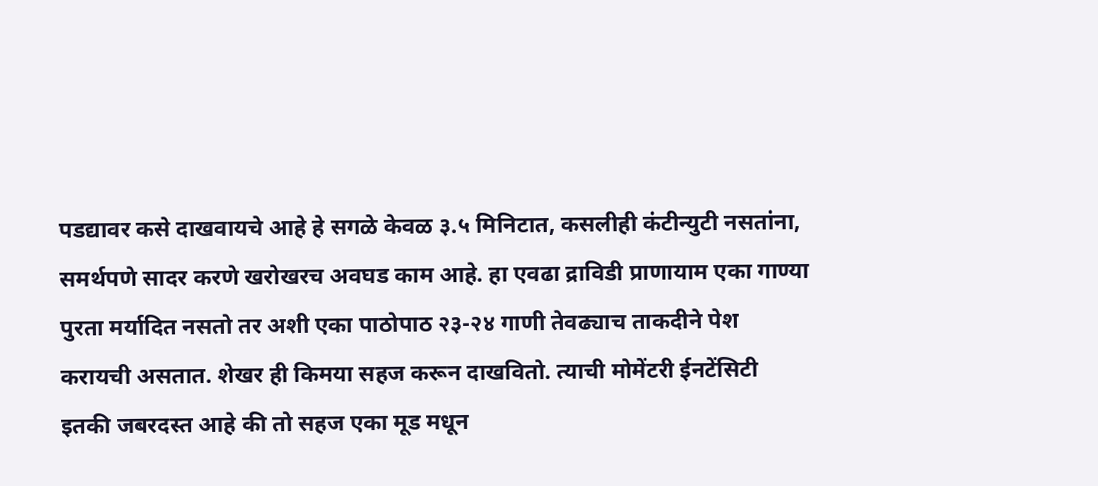पडद्यावर कसे दाखवायचे आहे हे सगळे केवळ ३.५ मिनिटात, कसलीही कंटीन्युटी नसतांना, समर्थपणे सादर करणे खरोखरच अवघड काम आहे. हा एवढा द्राविडी प्राणायाम एका गाण्या पुरता मर्यादित नसतो तर अशी एका पाठोपाठ २३-२४ गाणी तेवढ्याच ताकदीने पेश करायची असतात. शेखर ही किमया सहज करून दाखवितो. त्याची मोमेंटरी ईनटेंसिटी इतकी जबरदस्त आहे की तो सहज एका मूड मधून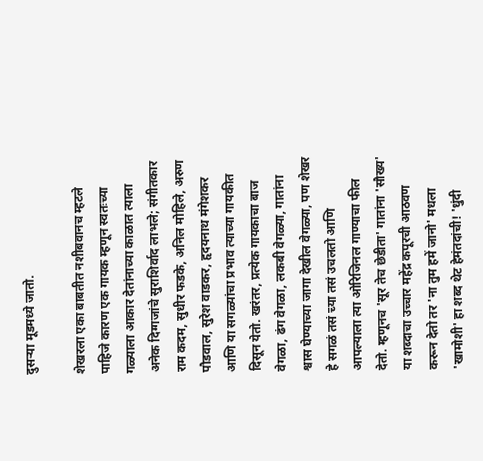दुसऱ्या मूडमध्ये जातो.

शेखरला एका बाबतीत नशीबवानच म्हटले पाहिजे कारण एक गायक म्हणून स्वतःच्या गळ्याला आकार देतांनाच्या काळात त्याला अनेक दिग्गजांचे सुराशिर्वाद लाभले; संगीतकार राम कदम, सुधीर फडके, अनिल मोहिले, अरुण पौडवाल, सुरेश वाडकर, हृदयनाथ मंगेशकर आणि या सगळ्यांचा प्रभाव त्याच्या गायकीत दिसून येतो. खरंतर, प्रत्येक गायकाचा बाज वेगळा, ढंग वेगळा, लकबी वेगळ्या, गातांना श्वास घेण्याच्या जागा देखील वेगळ्या, पण शेखर हे सगळं तसं च्या तसं उचलतो आणि आपल्याला त्या ओरिजिनल गाण्याचा फील देतो. म्हणूनच 'सूर तेच छेडीता' गातांना 'सौख्य' या शब्दाचा उच्चार महेंद्र कपूरची आठवण करून देतो तर 'ना तुम हमें जानो' मधला 'खामोशी' हा शब्द थेट हेमंतदांची! 'धुंदी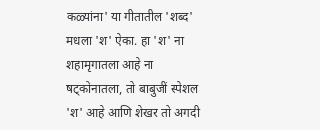कळ्यांना' या गीतातील 'शब्द' मधला 'श' ऐका. हा 'श' ना शहामृगातला आहे ना षट्कोनातला, तो बाबुजीं स्पेशल 'श' आहे आणि शेखर तो अगदी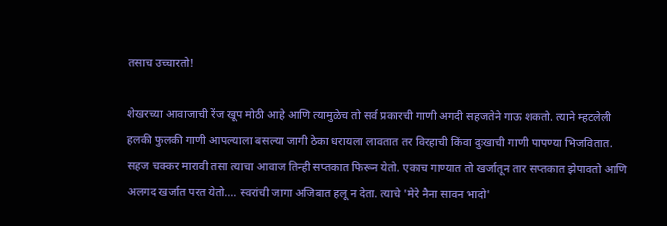तसाच उच्चारतो!

शेखरच्या आवाजाची रेंज खूप मोठी आहे आणि त्यामुळेच तो सर्व प्रकारची गाणी अगदी सहजतेने गाऊ शकतो. त्याने म्हटलेली हलकी फुलकी गाणी आपल्याला बसल्या जागी ठेका धरायला लावतात तर विरहाची किंवा दुःखाची गाणी पापण्या भिजवितात. सहज चक्कर मारावी तसा त्याचा आवाज तिन्ही सप्तकात फिरून येतो. एकाच गाण्यात तो खर्जातून तार सप्तकात झेपावतो आणि अलगद खर्जात परत येतो…. स्वरांची जागा अजिबात हलू न देता. त्याचे 'मेरे नैना सावन भादो'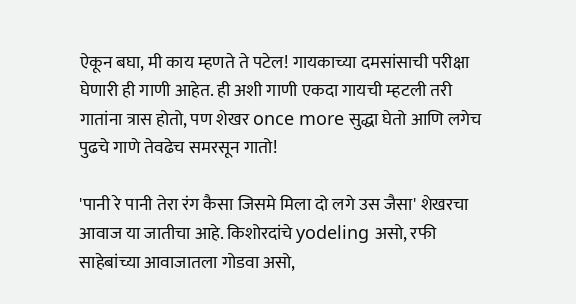ऐकून बघा, मी काय म्हणते ते पटेल! गायकाच्या दमसांसाची परीक्षा घेणारी ही गाणी आहेत. ही अशी गाणी एकदा गायची म्हटली तरी गातांना त्रास होतो, पण शेखर once more सुद्धा घेतो आणि लगेच पुढचे गाणे तेवढेच समरसून गातो!

'पानी रे पानी तेरा रंग कैसा जिसमे मिला दो लगे उस जैसा' शेखरचा आवाज या जातीचा आहे. किशोरदांचे yodeling असो, रफी साहेबांच्या आवाजातला गोडवा असो,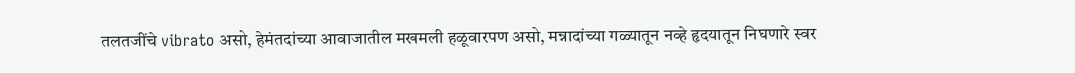तलतजींचे vibrato असो, हेमंतदांच्या आवाजातील मखमली हळूवारपण असो, मन्नादांच्या गळ्यातून नव्हे हृदयातून निघणारे स्वर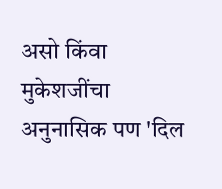असो किंवा मुकेशजींचा अनुनासिक पण 'दिल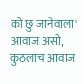को छु जानेवाला' आवाज असो, कुठलाच आवाज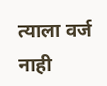त्याला वर्ज नाही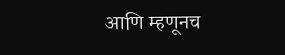आणि म्हणूनच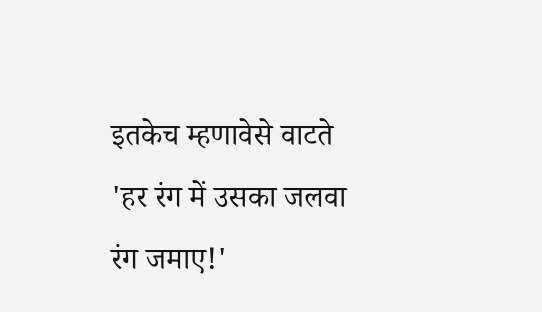इतकेच म्हणावेसे वाटते 'हर रंग में उसका जलवा रंग जमाए!'